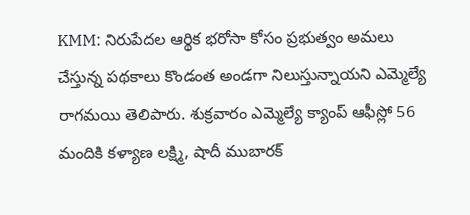KMM: నిరుపేదల ఆర్థిక భరోసా కోసం ప్రభుత్వం అమలు చేస్తున్న పథకాలు కొండంత అండగా నిలుస్తున్నాయని ఎమ్మెల్యే రాగమయి తెలిపారు. శుక్రవారం ఎమ్మెల్యే క్యాంప్ ఆఫీస్లో 56 మందికి కళ్యాణ లక్ష్మి, షాదీ ముబారక్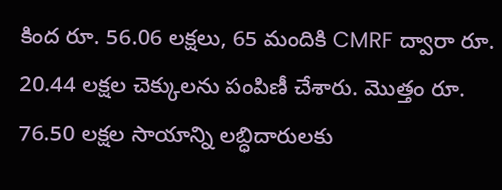కింద రూ. 56.06 లక్షలు, 65 మందికి CMRF ద్వారా రూ. 20.44 లక్షల చెక్కులను పంపిణీ చేశారు. మొత్తం రూ. 76.50 లక్షల సాయాన్ని లబ్ధిదారులకు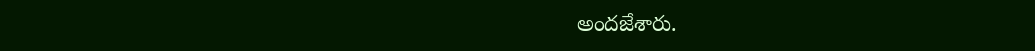అందజేశారు.